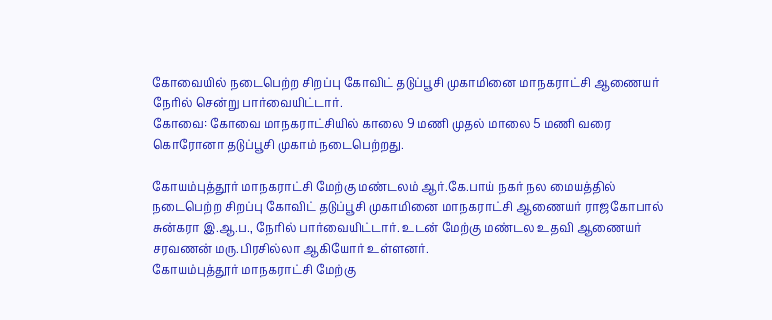கோவையில் நடைபெற்ற சிறப்பு கோவிட் தடுப்பூசி முகாமினை மாநகராட்சி ஆணையர் நேரில் சென்று பார்வையிட்டார்.
கோவை: கோவை மாநகராட்சியில் காலை 9 மணி முதல் மாலை 5 மணி வரை கொரோனா தடுப்பூசி முகாம் நடைபெற்றது.

கோயம்புத்தூர் மாநகராட்சி மேற்கு மண்டலம் ஆர்.கே.பாய் நகர் நல மையத்தில் நடைபெற்ற சிறப்பு கோவிட் தடுப்பூசி முகாமினை மாநகராட்சி ஆணையர் ராஜகோபால் சுன்கரா இ.ஆ.ப., நேரில் பார்வையிட்டார். உடன் மேற்கு மண்டல உதவி ஆணையர் சரவணன் மரு.பிரசில்லா ஆகியோர் உள்ளனர்.
கோயம்புத்தூர் மாநகராட்சி மேற்கு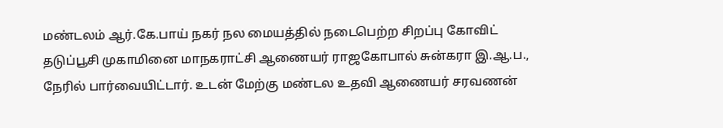மண்டலம் ஆர்.கே.பாய் நகர் நல மையத்தில் நடைபெற்ற சிறப்பு கோவிட் தடுப்பூசி முகாமினை மாநகராட்சி ஆணையர் ராஜகோபால் சுன்கரா இ.ஆ.ப., நேரில் பார்வையிட்டார். உடன் மேற்கு மண்டல உதவி ஆணையர் சரவணன்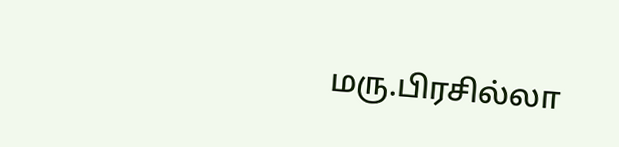மரு.பிரசில்லா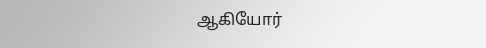ஆகியோர்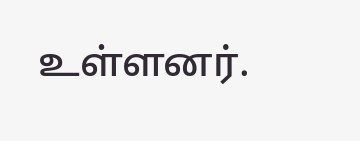உள்ளனர்.